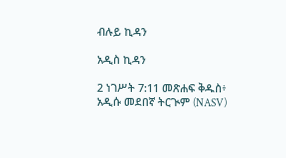ብሉይ ኪዳን

አዲስ ኪዳን

2 ነገሥት 7:11 መጽሐፍ ቅዱስ፥ አዲሱ መደበኛ ትርጒም (NASV)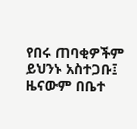የበሩ ጠባቂዎችም ይህንኑ አስተጋቡ፤ ዜናውም በቤተ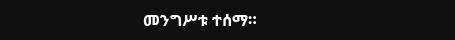መንግሥቱ ተሰማ።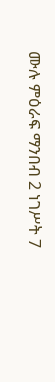ሙሉ ምዕራፍ ማንበብ 2 ነገሥት 7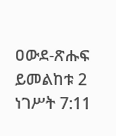ዐውደ-ጽሑፍ ይመልከቱ 2 ነገሥት 7:11